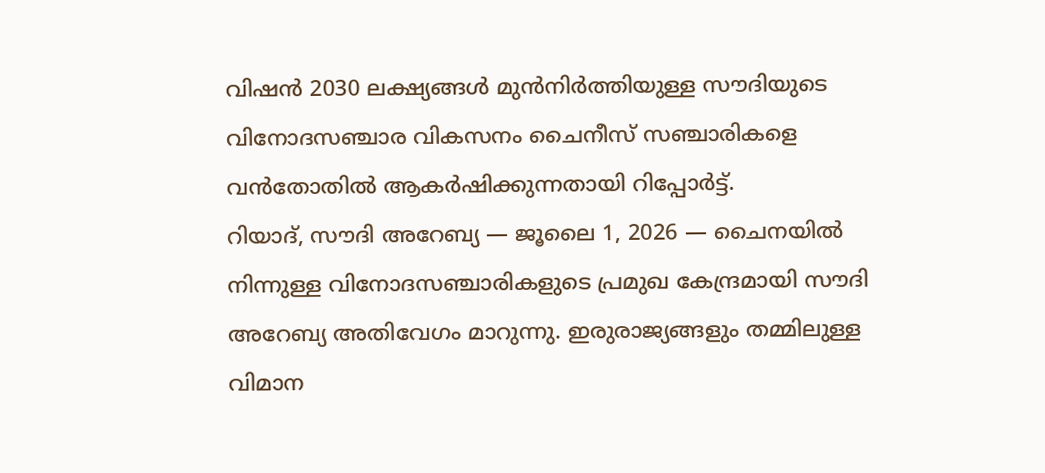വിഷൻ 2030 ലക്ഷ്യങ്ങൾ മുൻനിർത്തിയുള്ള സൗദിയുടെ വിനോദസഞ്ചാര വികസനം ചൈനീസ് സഞ്ചാരികളെ വൻതോതിൽ ആകർഷിക്കുന്നതായി റിപ്പോർട്ട്.
റിയാദ്, സൗദി അറേബ്യ — ജൂലൈ 1, 2026 — ചൈനയിൽ നിന്നുള്ള വിനോദസഞ്ചാരികളുടെ പ്രമുഖ കേന്ദ്രമായി സൗദി അറേബ്യ അതിവേഗം മാറുന്നു. ഇരുരാജ്യങ്ങളും തമ്മിലുള്ള വിമാന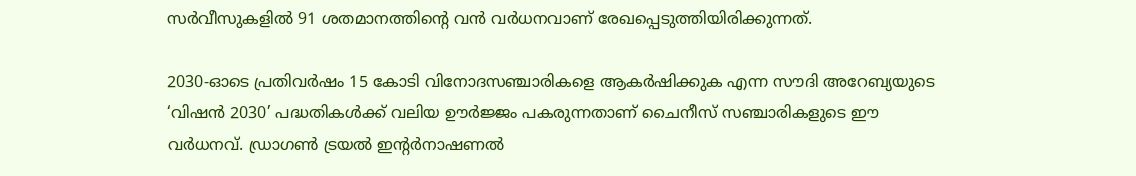സർവീസുകളിൽ 91 ശതമാനത്തിന്റെ വൻ വർധനവാണ് രേഖപ്പെടുത്തിയിരിക്കുന്നത്.

2030-ഓടെ പ്രതിവർഷം 15 കോടി വിനോദസഞ്ചാരികളെ ആകർഷിക്കുക എന്ന സൗദി അറേബ്യയുടെ ‘വിഷൻ 2030’ പദ്ധതികൾക്ക് വലിയ ഊർജ്ജം പകരുന്നതാണ് ചൈനീസ് സഞ്ചാരികളുടെ ഈ വർധനവ്. ഡ്രാഗൺ ട്രയൽ ഇന്റർനാഷണൽ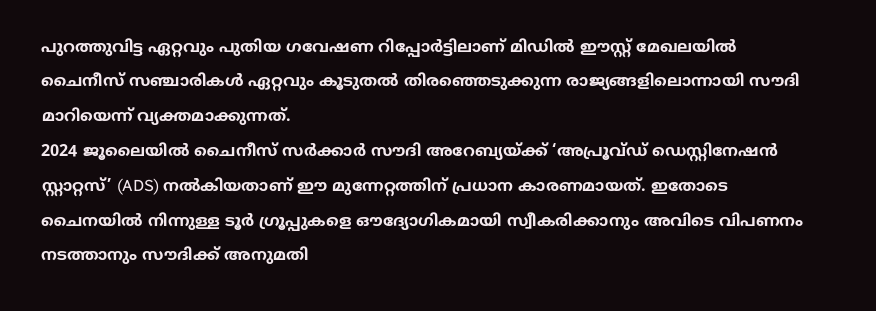പുറത്തുവിട്ട ഏറ്റവും പുതിയ ഗവേഷണ റിപ്പോർട്ടിലാണ് മിഡിൽ ഈസ്റ്റ് മേഖലയിൽ ചൈനീസ് സഞ്ചാരികൾ ഏറ്റവും കൂടുതൽ തിരഞ്ഞെടുക്കുന്ന രാജ്യങ്ങളിലൊന്നായി സൗദി മാറിയെന്ന് വ്യക്തമാക്കുന്നത്.
2024 ജൂലൈയിൽ ചൈനീസ് സർക്കാർ സൗദി അറേബ്യയ്ക്ക് ‘അപ്രൂവ്ഡ് ഡെസ്റ്റിനേഷൻ സ്റ്റാറ്റസ്’ (ADS) നൽകിയതാണ് ഈ മുന്നേറ്റത്തിന് പ്രധാന കാരണമായത്. ഇതോടെ ചൈനയിൽ നിന്നുള്ള ടൂർ ഗ്രൂപ്പുകളെ ഔദ്യോഗികമായി സ്വീകരിക്കാനും അവിടെ വിപണനം നടത്താനും സൗദിക്ക് അനുമതി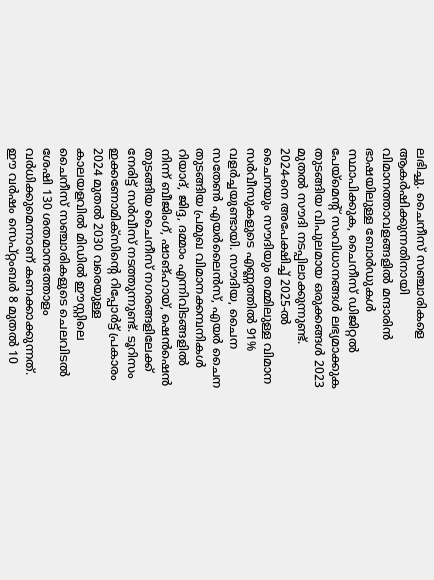ലഭിച്ചു. ചൈനീസ് സഞ്ചാരികളെ ആകർഷിക്കുന്നതിനായി വിമാനത്താവളങ്ങളിൽ മന്ദാരിൻ ഭാഷയിലുള്ള ബോർഡുകൾ സ്ഥാപിക്കുക, ചൈനീസ് ഡിജിറ്റൽ പേയ്മെന്റ് സംവിധാനങ്ങൾ ലഭ്യമാക്കുക തുടങ്ങിയ വിപുലമായ ഒരുക്കങ്ങൾ 2023 മുതൽ സൗദി നടപ്പിലാക്കുന്നുണ്ട്.
2024-നെ അപേക്ഷിച്ച് 2025-ൽ ചൈനയും സൗദിയും തമ്മിലുള്ള വിമാന സർവീസുകളുടെ എണ്ണത്തിൽ 91% വളർച്ചയുണ്ടായി. സൗദിയ, ചൈന സതേൺ എയർലൈൻസ്, എയർ ചൈന തുടങ്ങിയ പ്രമുഖ വിമാനക്കമ്പനികൾ റിയാദ്, ജിദ്ദ, ദമ്മാം എന്നിവിടങ്ങളിൽ നിന്ന് ബീജിംഗ്, ഷാങ്ഹായ്, ഷെൻഷെൻ തുടങ്ങിയ ചൈനീസ് നഗരങ്ങളിലേക്ക് നേരിട്ട് സർവീസ് നടത്തുന്നുണ്ട്. ടൂറിസം ഇക്കണോമിക്സിന്റെ റിപ്പോർട്ട് പ്രകാരം 2024 മുതൽ 2030 വരെയുള്ള കാലയളവിൽ മിഡിൽ ഈസ്റ്റിലെ ചൈനീസ് സഞ്ചാരികളുടെ ചെലവിടൽ ശേഷി 130 ശതമാനത്തോളം വർധിക്കുമെന്നാണ് കണക്കാക്കുന്നത്.
ഈ വർഷം സെപ്റ്റംബർ 8 മുതൽ 10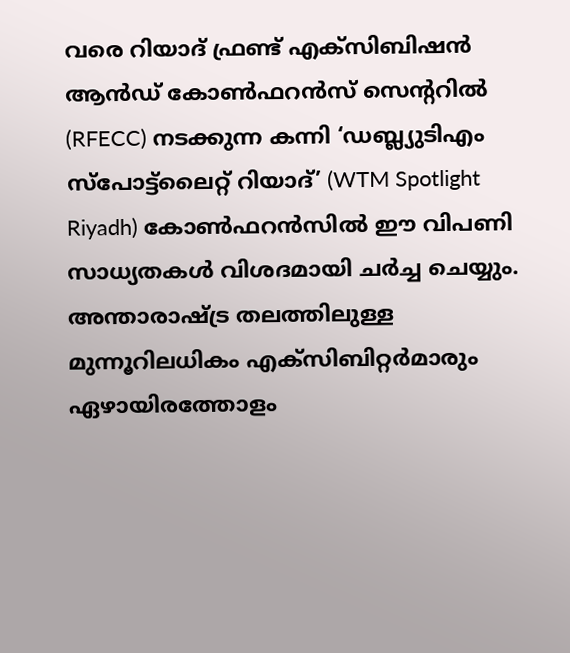വരെ റിയാദ് ഫ്രണ്ട് എക്സിബിഷൻ ആൻഡ് കോൺഫറൻസ് സെന്ററിൽ (RFECC) നടക്കുന്ന കന്നി ‘ഡബ്ല്യുടിഎം സ്പോട്ട്ലൈറ്റ് റിയാദ്’ (WTM Spotlight Riyadh) കോൺഫറൻസിൽ ഈ വിപണി സാധ്യതകൾ വിശദമായി ചർച്ച ചെയ്യും. അന്താരാഷ്ട്ര തലത്തിലുള്ള മുന്നൂറിലധികം എക്സിബിറ്റർമാരും ഏഴായിരത്തോളം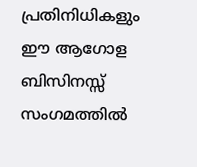പ്രതിനിധികളും ഈ ആഗോള ബിസിനസ്സ് സംഗമത്തിൽ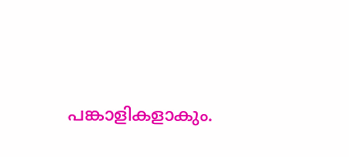പങ്കാളികളാകും.